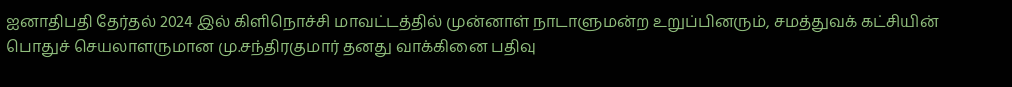ஐனாதிபதி தேர்தல் 2024 இல் கிளிநொச்சி மாவட்டத்தில் முன்னாள் நாடாளுமன்ற உறுப்பினரும், சமத்துவக் கட்சியின் பொதுச் செயலாளருமான மு.சந்திரகுமார் தனது வாக்கினை பதிவு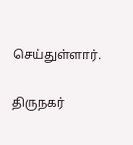செய்துள்ளார்.

திருநகர்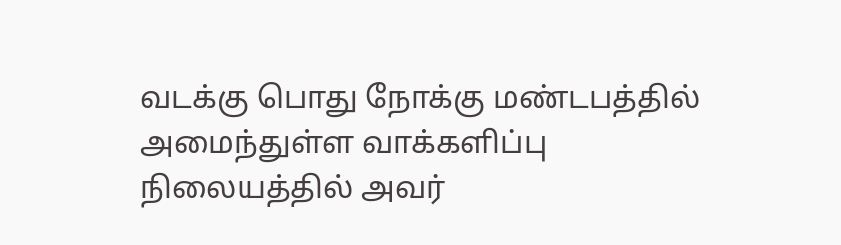வடக்கு பொது நோக்கு மண்டபத்தில் அமைந்துள்ள வாக்களிப்பு நிலையத்தில் அவர்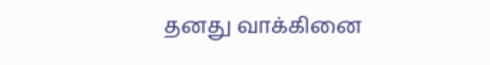தனது வாக்கினை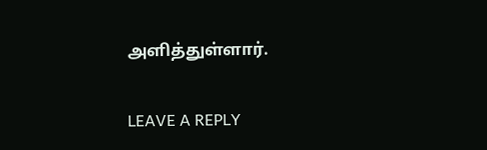அளித்துள்ளார்.

LEAVE A REPLY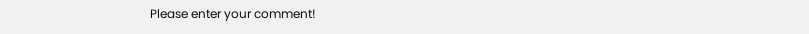Please enter your comment!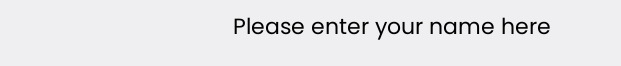Please enter your name here